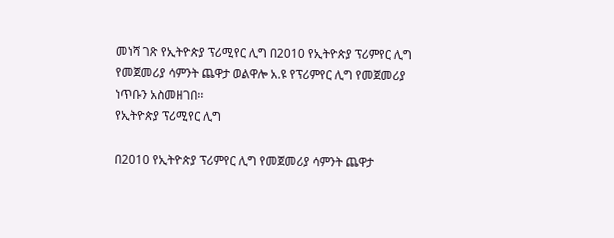መነሻ ገጽ የኢትዮጵያ ፕሪሚየር ሊግ በ2010 የኢትዮጵያ ፕሪምየር ሊግ የመጀመሪያ ሳምንት ጨዋታ ወልዋሎ አ.ዩ የፕሪምየር ሊግ የመጀመሪያ ነጥቡን አስመዘገበ፡፡
የኢትዮጵያ ፕሪሚየር ሊግ

በ2010 የኢትዮጵያ ፕሪምየር ሊግ የመጀመሪያ ሳምንት ጨዋታ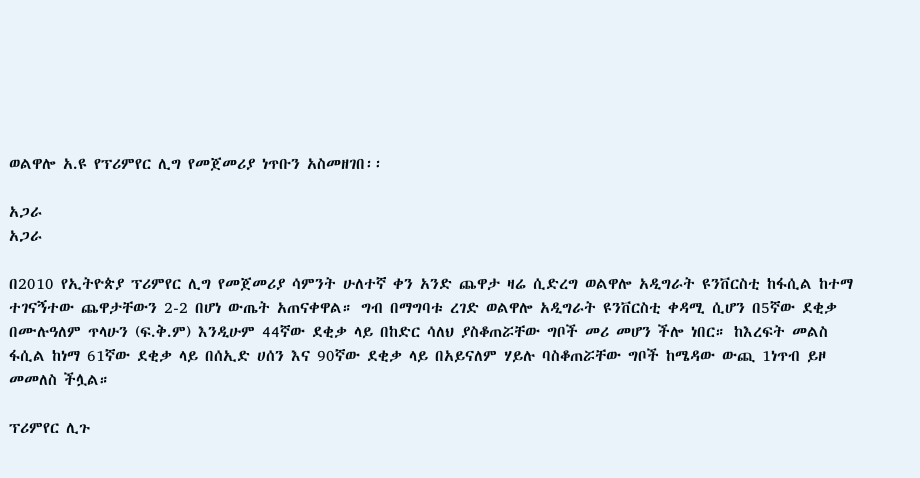ወልዋሎ አ.ዩ የፕሪምየር ሊግ የመጀመሪያ ነጥቡን አስመዘገበ፡፡

አጋራ
አጋራ

በ2010 የኢትዮጵያ ፕሪምየር ሊግ የመጀመሪያ ሳምንት ሁለተኛ ቀን አንድ ጨዋታ ዛሬ ሲድረግ ወልዋሎ አዲግራት ዩንቨርስቲ ከፋሲል ከተማ ተገናኝተው ጨዋታቸውን 2-2 በሆነ ውጤት አጠናቀዋል። ግብ በማግባቱ ረገድ ወልዋሎ አዲግራት ዩንቨርስቲ ቀዳሚ ሲሆን በ5ኛው ደቂቃ በሙሉዓለም ጥላሁን (ፍ.ቅ.ም) እንዲሁም 44ኛው ደቂቃ ላይ በከድር ሳለህ ያስቆጠሯቸው ግቦች መሪ መሆን ችሎ ነበር። ከእረፍት መልስ ፋሲል ከነማ 61ኛው ደቂቃ ላይ በሰኢድ ሀሰን እና 90ኛው ደቂቃ ላይ በአይናለም ሃይሉ ባስቆጠሯቸው ግቦች ከሜዳው ውጪ 1ነጥብ ይዞ መመለስ ችሏል።

ፕሪምየር ሊጉ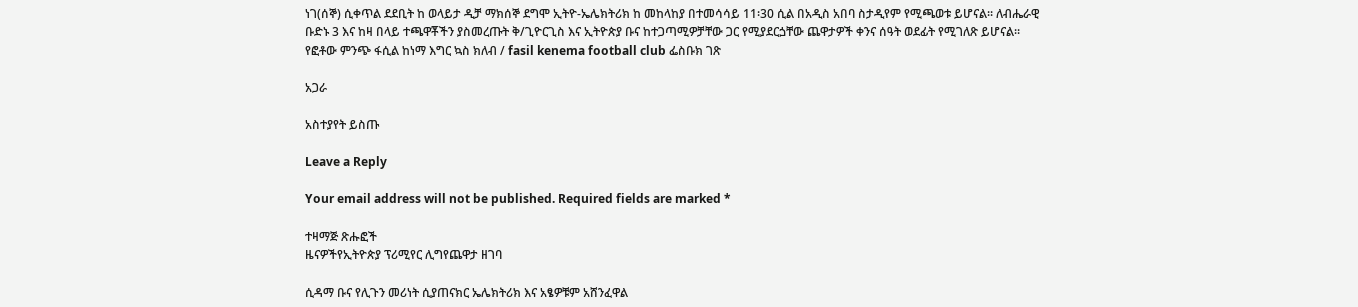ነገ(ሰኞ) ሲቀጥል ደደቢት ከ ወላይታ ዲቻ ማክሰኞ ደግሞ ኢትዮ-ኤሌክትሪክ ከ መከላከያ በተመሳሳይ 11፡30 ሲል በአዲስ አበባ ስታዲየም የሚጫወቱ ይሆናል፡፡ ለብሔራዊ ቡድኑ 3 እና ከዛ በላይ ተጫዋቾችን ያስመረጡት ቅ/ጊዮርጊስ እና ኢትዮጵያ ቡና ከተጋጣሚዎቻቸው ጋር የሚያደርጏቸው ጨዋታዎች ቀንና ሰዓት ወደፊት የሚገለጽ ይሆናል፡፡
የፎቶው ምንጭ ፋሲል ከነማ እግር ኳስ ክለብ / fasil kenema football club ፌስቡክ ገጽ

አጋራ

አስተያየት ይስጡ

Leave a Reply

Your email address will not be published. Required fields are marked *

ተዛማጅ ጽሑፎች
ዜናዎችየኢትዮጵያ ፕሪሚየር ሊግየጨዋታ ዘገባ

ሲዳማ ቡና የሊጉን መሪነት ሲያጠናክር ኤሌክትሪክ እና አፄዎቹም አሸንፈዋል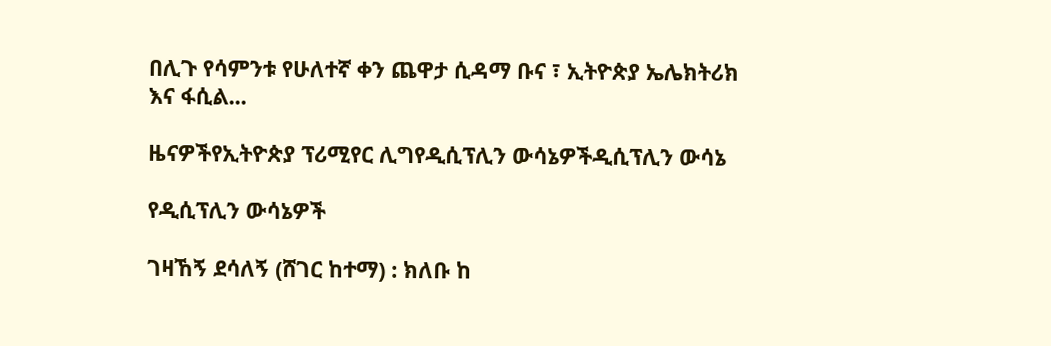በሊጉ የሳምንቱ የሁለተኛ ቀን ጨዋታ ሲዳማ ቡና ፣ ኢትዮጵያ ኤሌክትሪክ እና ፋሲል...

ዜናዎችየኢትዮጵያ ፕሪሚየር ሊግየዲሲፕሊን ውሳኔዎችዲሲፕሊን ውሳኔ

የዲሲፕሊን ውሳኔዎች

ገዛኸኝ ደሳለኝ (ሸገር ከተማ) : ክለቡ ከ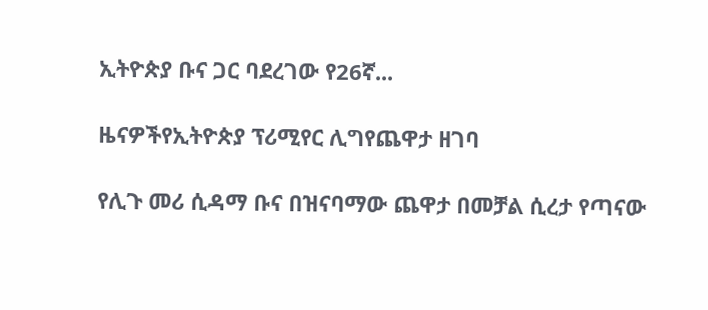ኢትዮጵያ ቡና ጋር ባደረገው የ26ኛ...

ዜናዎችየኢትዮጵያ ፕሪሚየር ሊግየጨዋታ ዘገባ

የሊጉ መሪ ሲዳማ ቡና በዝናባማው ጨዋታ በመቻል ሲረታ የጣናው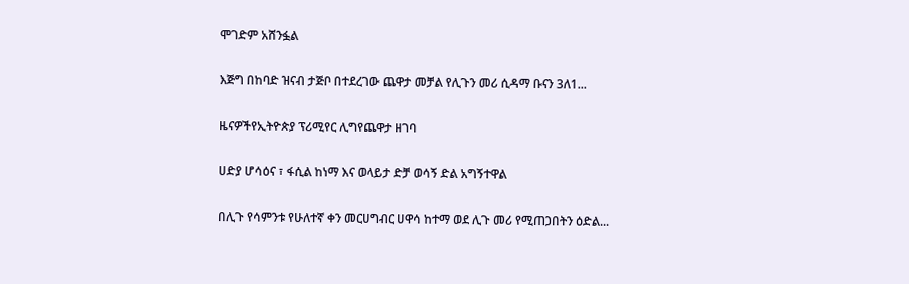ሞገድም አሸንፏል

እጅግ በከባድ ዝናብ ታጅቦ በተደረገው ጨዋታ መቻል የሊጉን መሪ ሲዳማ ቡናን 3ለ1...

ዜናዎችየኢትዮጵያ ፕሪሚየር ሊግየጨዋታ ዘገባ

ሀድያ ሆሳዕና ፣ ፋሲል ከነማ እና ወላይታ ድቻ ወሳኝ ድል አግኝተዋል

በሊጉ የሳምንቱ የሁለተኛ ቀን መርሀግብር ሀዋሳ ከተማ ወደ ሊጉ መሪ የሚጠጋበትን ዕድል...